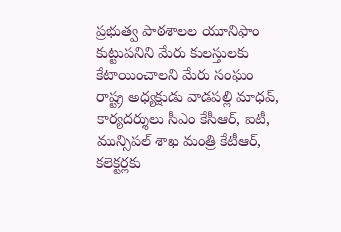ప్రభుత్వ పాఠశాలల యూనిఫాం కుట్టుపనిని మేరు కులస్తులకు కేటాయించాలని మేరు సంఘం రాష్ట్ర అధ్యక్షుడు వాడపల్లి మాధవ్, కార్యదర్శులు సీఎం కేసీఆర్, ఐటీ, మున్సిపల్ శాఖ మంత్రి కేటీఆర్, కలెక్టర్లకు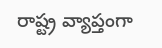రాష్ట్ర వ్యాప్తంగా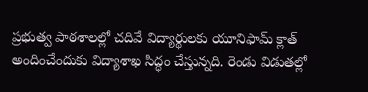ప్రభుత్వ పాఠశాలల్లో చదివే విద్యార్థులకు యూనిఫామ్ క్లాత్ అందించేందుకు విద్యాశాఖ సిద్ధం చేస్తున్నది. రెండు విడుతల్లో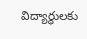విద్యార్థులకు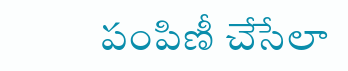పంపిణీ చేసేలా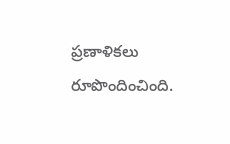ప్రణాళికలు రూపొందించింది.